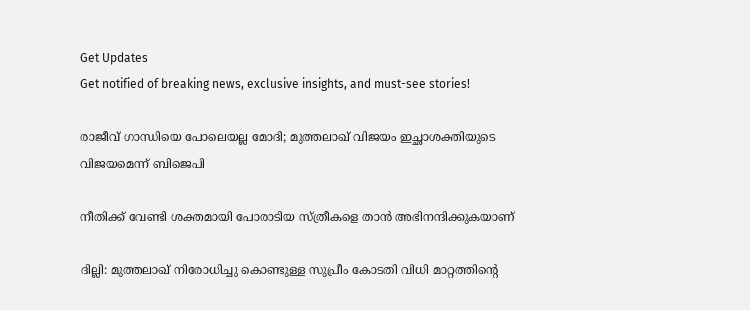Get Updates
Get notified of breaking news, exclusive insights, and must-see stories!

രാജീവ് ഗാന്ധിയെ പോലെയല്ല മോദി; മുത്തലാഖ് വിജയം ഇച്ഛാശക്തിയുടെ വിജയമെന്ന് ബിജെപി

നീതിക്ക് വേണ്ടി ശക്തമായി പോരാടിയ സ്ത്രീകളെ താന്‍ അഭിനന്ദിക്കുകയാണ്

ദില്ലി: മുത്തലാഖ് നിരോധിച്ചു കൊണ്ടുള്ള സുപ്രീം കോടതി വിധി മാറ്റത്തിന്റെ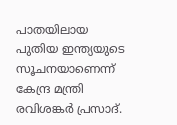പാതയിലായ പുതിയ ഇന്ത്യയുടെ സൂചനയാണെന്ന് കേന്ദ്ര മന്ത്രി രവിശങ്കർ പ്രസാദ്.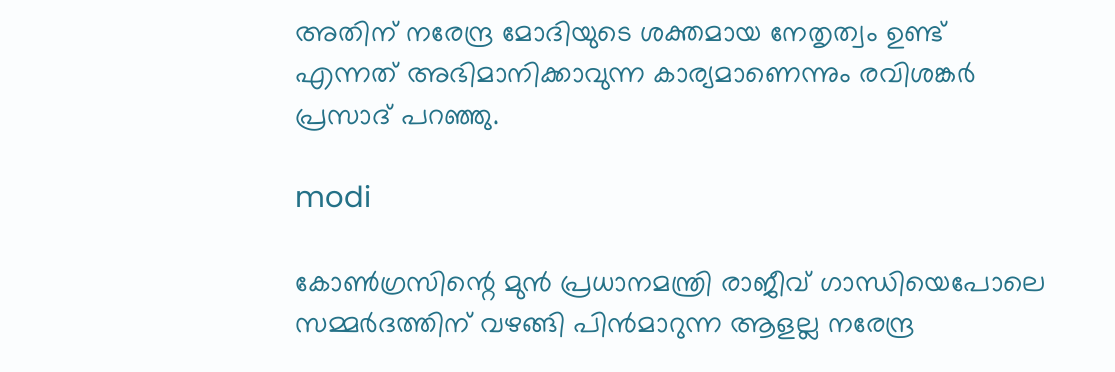അതിന് നരേന്ദ്ര മോദിയുടെ ശക്തമായ നേതൃത്വം ഉണ്ട് എന്നത് അഭിമാനിക്കാവുന്ന കാര്യമാണെന്നും രവിശങ്കര്‍ പ്രസാദ് പറഞ്ഞു.

modi

കോൺഗ്രസിന്റെ മുൻ പ്രധാനമന്ത്രി രാജീവ് ഗാന്ധിയെപോലെ സമ്മർദത്തിന് വഴങ്ങി പിൻമാറുന്ന ആളല്ല നരേന്ദ്ര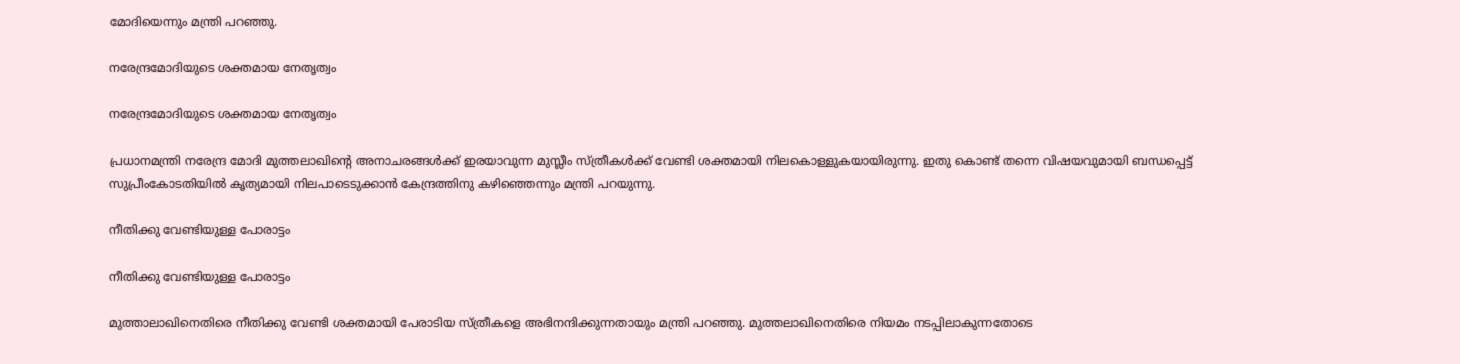മോദിയെന്നും മന്ത്രി പറഞ്ഞു.

നരേന്ദ്രമോദിയുടെ ശക്തമായ നേതൃത്വം

നരേന്ദ്രമോദിയുടെ ശക്തമായ നേതൃത്വം

പ്രധാനമന്ത്രി നരേന്ദ്ര മോദി മുത്തലാഖിന്റെ അനാചരങ്ങൾക്ക് ഇരയാവുന്ന മുസ്ലീം സ്ത്രീകൾക്ക് വേണ്ടി ശക്തമായി നിലകൊള്ളുകയായിരുന്നു. ഇതു കൊണ്ട് തന്നെ വിഷയവുമായി ബന്ധപ്പെട്ട് സുപ്രീംകോടതിയിൽ കൃത്യമായി നിലപാടെടുക്കാൻ കേന്ദ്രത്തിനു കഴിഞ്ഞെന്നും മന്ത്രി പറയുന്നു.

നീതിക്കു വേണ്ടിയുള്ള പോരാട്ടം

നീതിക്കു വേണ്ടിയുള്ള പോരാട്ടം

മുത്താലാഖിനെതിരെ നീതിക്കു വേണ്ടി ശക്തമായി പേരാടിയ സ്ത്രീകളെ അഭിനന്ദിക്കുന്നതായും മന്ത്രി പറഞ്ഞു. മുത്തലാഖിനെതിരെ നിയമം നടപ്പിലാകുന്നതോടെ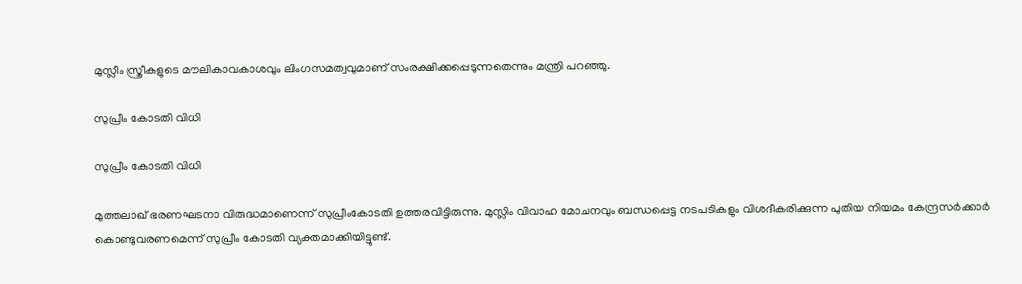മുസ്ലീം സ്ത്രീകളുടെ മൗലികാവകാശവും ലിംഗസമത്വവുമാണ് സംരക്ഷിക്കപ്പെടുന്നതെന്നും മന്ത്രി പറഞ്ഞു.

സുപ്രീം കോടതി വിധി

സുപ്രീം കോടതി വിധി

മുത്തലാഖ് ഭരണഘടനാ വിരുദ്ധമാണെന്ന് സുപ്രീംകോടതി ഉത്തരവിട്ടിരുന്നു. മുസ്ലിം വിവാഹ മോചനവും ബന്ധപ്പെട്ട നടപടികളും വിശദീകരിക്കുന്ന പുതിയ നിയമം കേന്ദ്രസര്‍ക്കാര്‍ കൊണ്ടുവരണമെന്ന് സുപ്രീം കോടതി വ്യക്തമാക്കിയിട്ടുണ്ട്.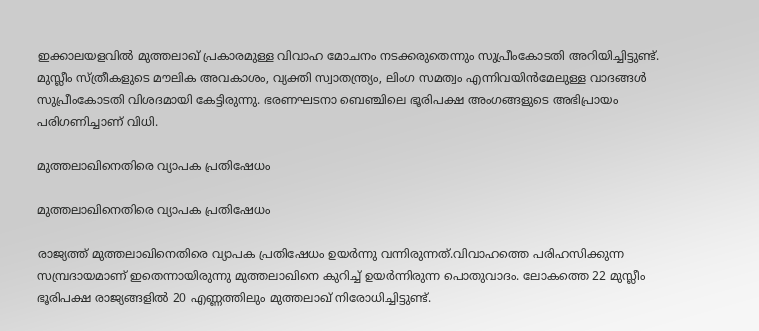ഇക്കാലയളവില്‍ മുത്തലാഖ് പ്രകാരമുള്ള വിവാഹ മോചനം നടക്കരുതെന്നും സുപ്രീംകോടതി അറിയിച്ചിട്ടുണ്ട്. മുസ്ലീം സ്ത്രീകളുടെ മൗലിക അവകാശം, വ്യക്തി സ്വാതന്ത്ര്യം, ലിംഗ സമത്വം എന്നിവയിന്‍മേലുള്ള വാദങ്ങള്‍ സുപ്രീംകോടതി വിശദമായി കേട്ടിരുന്നു. ഭരണഘടനാ ബെഞ്ചിലെ ഭൂരിപക്ഷ അംഗങ്ങളുടെ അഭിപ്രായം പരിഗണിച്ചാണ് വിധി.

മുത്തലാഖിനെതിരെ വ്യാപക പ്രതിഷേധം

മുത്തലാഖിനെതിരെ വ്യാപക പ്രതിഷേധം

രാജ്യത്ത് മുത്തലാഖിനെതിരെ വ്യാപക പ്രതിഷേധം ഉയർന്നു വന്നിരുന്നത്.വിവാഹത്തെ പരിഹസിക്കുന്ന സമ്പ്രദായമാണ് ഇതെന്നായിരുന്നു മുത്തലാഖിനെ കുറിച്ച് ഉയര്‍ന്നിരുന്ന പൊതുവാദം. ലോകത്തെ 22 മുസ്ലീം ഭൂരിപക്ഷ രാജ്യങ്ങളില്‍ 20 എണ്ണത്തിലും മുത്തലാഖ് നിരോധിച്ചിട്ടുണ്ട്.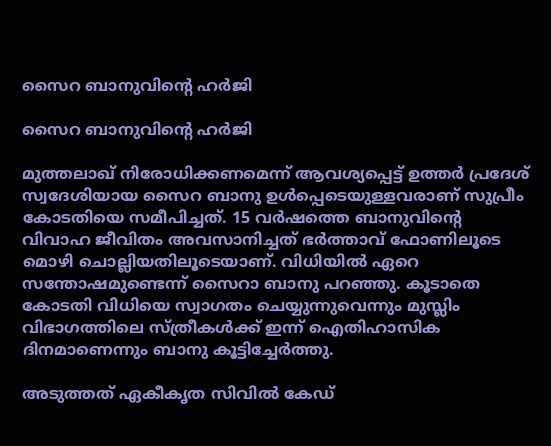സൈറ ബാനുവിന്റെ ഹർജി

സൈറ ബാനുവിന്റെ ഹർജി

മുത്തലാഖ് നിരോധിക്കണമെന്ന് ആവശ്യപ്പെട്ട് ഉത്തർ പ്രദേശ് സ്വദേശിയായ സൈറ ബാനു ഉൾപ്പെടെയുള്ളവരാണ് സുപ്രീം കോടതിയെ സമീപിച്ചത്. 15 വര്‍ഷത്തെ ബാനുവിന്റെ വിവാഹ ജീവിതം അവസാനിച്ചത് ഭര്‍ത്താവ് ഫോണിലൂടെ മൊഴി ചൊല്ലിയതിലൂടെയാണ്. വിധിയില്‍ ഏറെ സന്തോഷമുണ്ടെന്ന് സൈറാ ബാനു പറഞ്ഞു. കൂടാതെ കോടതി വിധിയെ സ്വാഗതം ചെയ്യുന്നുവെന്നും മുസ്ലിം വിഭാഗത്തിലെ സ്ത്രീകള്‍ക്ക് ഇന്ന് ഐതിഹാസിക ദിനമാണെന്നും ബാനു കൂട്ടിച്ചേര്‍ത്തു.

അടുത്തത് ഏകീകൃത സിവിൽ കേഡ്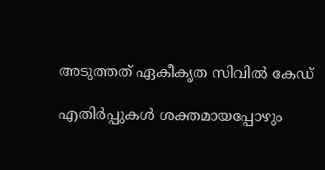അടുത്തത് ഏകീകൃത സിവിൽ കേഡ്

എതിർപ്പുകൾ ശക്തമായപ്പോഴും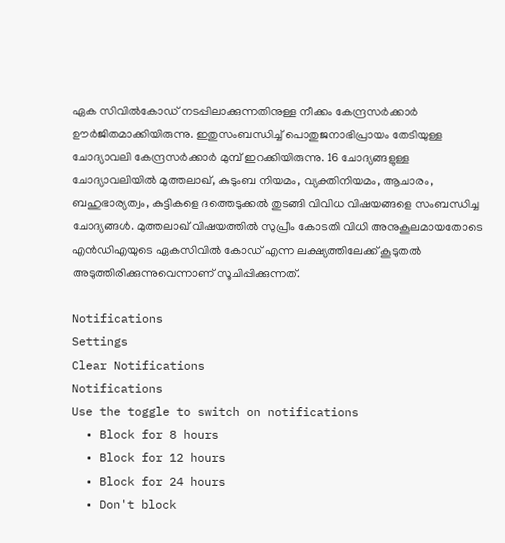ഏക സിവിൽകോഡ് നടപ്പിലാക്കുന്നതിനുള്ള നീക്കം കേന്ദ്രസർക്കാർ ഊർജിതമാക്കിയിരുന്നു. ഇതുസംബന്ധിച്ച് പൊതുജനാഭിപ്രായം തേടിയുള്ള ചോദ്യാവലി കേന്ദ്രസർക്കാർ മുമ്പ് ഇറക്കിയിരുന്നു. 16 ചോദ്യങ്ങളുള്ള ചോദ്യാവലിയിൽ മുത്തലാഖ്, കുടുംബ നിയമം, വ്യക്തിനിയമം, ആചാരം, ബഹുഭാര്യത്വം, കുട്ടികളെ ദത്തെടുക്കൽ തുടങ്ങി വിവിധ വിഷയങ്ങളെ സംബന്ധിച്ച ചോദ്യങ്ങൾ. മുത്തലാഖ് വിഷയത്തിൽ സുപ്രീം കോടതി വിധി അനുകൂലമായതോടെ എൻഡിഎയുടെ ഏകസിവിൽ കോഡ് എന്ന ലക്ഷ്യത്തിലേക്ക് കൂടുതൽ അടുത്തിരിക്കുന്നുവെന്നാണ് സൂചിപ്പിക്കുന്നത്.

Notifications
Settings
Clear Notifications
Notifications
Use the toggle to switch on notifications
  • Block for 8 hours
  • Block for 12 hours
  • Block for 24 hours
  • Don't block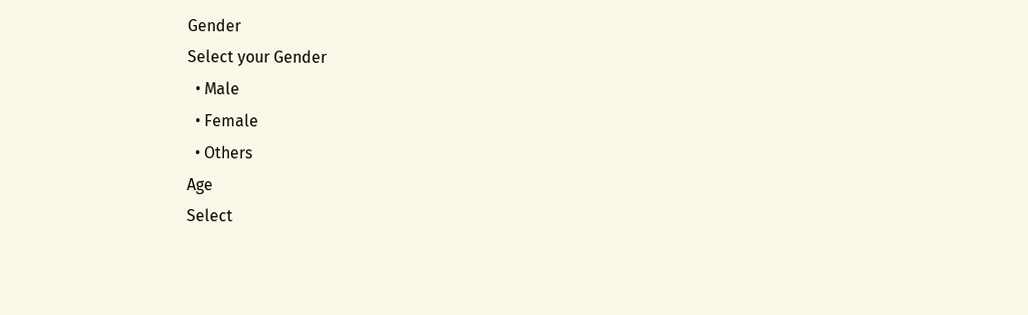Gender
Select your Gender
  • Male
  • Female
  • Others
Age
Select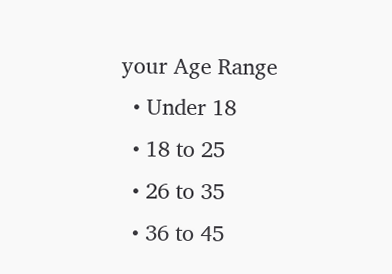your Age Range
  • Under 18
  • 18 to 25
  • 26 to 35
  • 36 to 45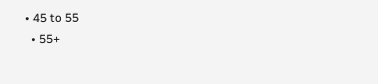• 45 to 55
  • 55+